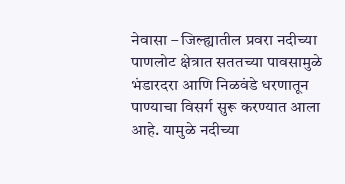नेवासा – जिल्ह्यातील प्रवरा नदीच्या पाणलोट क्षेत्रात सततच्या पावसामुळे भंडारदरा आणि निळवंडे धरणातून पाण्याचा विसर्ग सुरू करण्यात आला आहे. यामुळे नदीच्या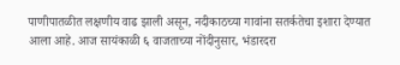पाणीपातळीत लक्षणीय वाढ झाली असून, नदीकाठच्या गावांना सतर्कतेचा इशारा देण्यात आला आहे. आज सायंकाळी ६ वाजताच्या नोंदीनुसार, भंडारदरा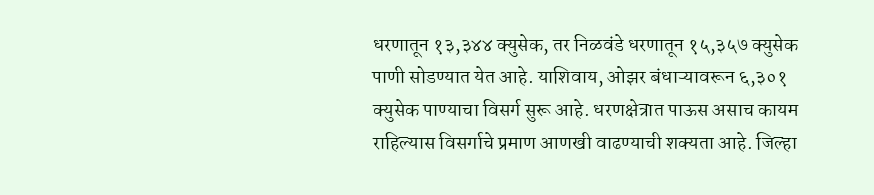धरणातून १३,३४४ क्युसेक, तर निळवंडे धरणातून १५,३५७ क्युसेक पाणी सोडण्यात येत आहे. याशिवाय, ओझर बंधाऱ्यावरून ६,३०१ क्युसेक पाण्याचा विसर्ग सुरू आहे. धरणक्षेत्रात पाऊस असाच कायम राहिल्यास विसर्गाचे प्रमाण आणखी वाढण्याची शक्यता आहे. जिल्हा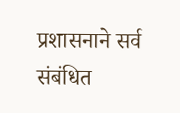प्रशासनाने सर्व संबंधित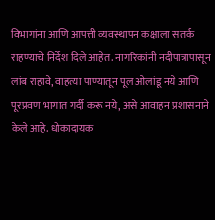विभागांना आणि आपत्ती व्यवस्थापन कक्षाला सतर्क राहण्याचे निर्देश दिले आहेत. नागरिकांनी नदीपात्रापासून लांब राहावे, वाहत्या पाण्यातून पूल ओलांडू नये आणि पूरप्रवण भागात गर्दी करू नये, असे आवाहन प्रशासनाने केले आहे. धोकादायक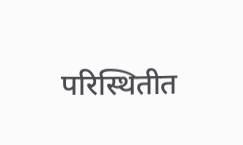परिस्थितीत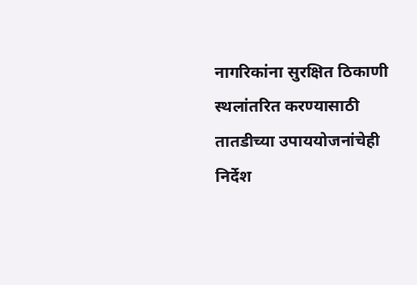नागरिकांना सुरक्षित ठिकाणी स्थलांतरित करण्यासाठी तातडीच्या उपाययोजनांचेही निर्देश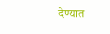देण्यात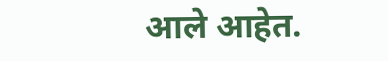आले आहेत.